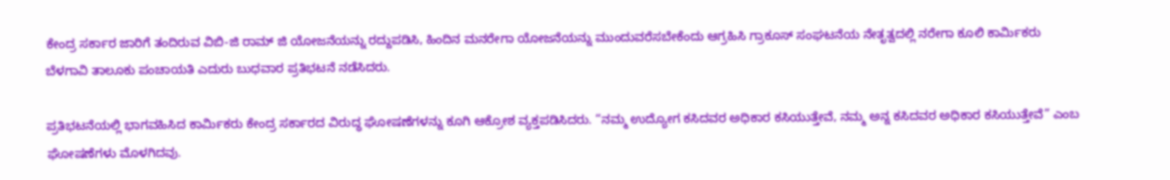ಕೇಂದ್ರ ಸರ್ಕಾರ ಜಾರಿಗೆ ತಂದಿರುವ ವಿಬಿ-ಜಿ ರಾಮ್ ಜಿ ಯೋಜನೆಯನ್ನು ರದ್ದುಪಡಿಸಿ, ಹಿಂದಿನ ಮನರೇಗಾ ಯೋಜನೆಯನ್ನು ಮುಂದುವರೆಸಬೇಕೆಂದು ಆಗ್ರಹಿಸಿ ಗ್ರಾಕೂಸ್ ಸಂಘಟನೆಯ ನೇತೃತ್ವದಲ್ಲಿ ನರೇಗಾ ಕೂಲಿ ಕಾರ್ಮಿಕರು ಬೆಳಗಾವಿ ತಾಲೂಕು ಪಂಚಾಯತಿ ಎದುರು ಬುಧವಾರ ಪ್ರತಿಭಟನೆ ನಡೆಸಿದರು.

ಪ್ರತಿಭಟನೆಯಲ್ಲಿ ಭಾಗವಹಿಸಿದ ಕಾರ್ಮಿಕರು ಕೇಂದ್ರ ಸರ್ಕಾರದ ವಿರುದ್ಧ ಘೋಷಣೆಗಳನ್ನು ಕೂಗಿ ಆಕ್ರೋಶ ವ್ಯಕ್ತಪಡಿಸಿದರು. “ನಮ್ಮ ಉದ್ಯೋಗ ಕಸಿದವರ ಅಧಿಕಾರ ಕಸಿಯುತ್ತೇವೆ, ನಮ್ಮ ಅನ್ನ ಕಸಿದವರ ಅಧಿಕಾರ ಕಸಿಯುತ್ತೇವೆ” ಎಂಬ ಘೋಷಣೆಗಳು ಮೊಳಗಿದವು.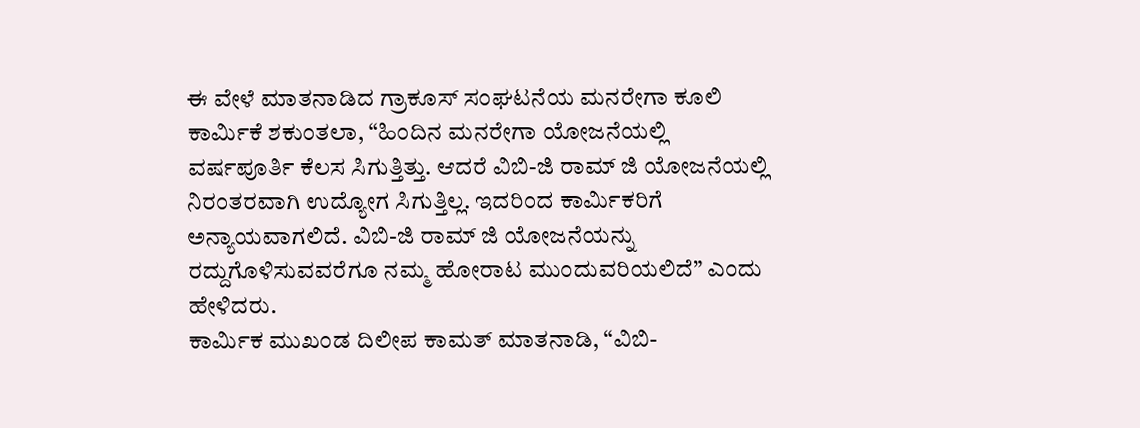ಈ ವೇಳೆ ಮಾತನಾಡಿದ ಗ್ರಾಕೂಸ್ ಸಂಘಟನೆಯ ಮನರೇಗಾ ಕೂಲಿ ಕಾರ್ಮಿಕೆ ಶಕುಂತಲಾ, “ಹಿಂದಿನ ಮನರೇಗಾ ಯೋಜನೆಯಲ್ಲಿ ವರ್ಷಪೂರ್ತಿ ಕೆಲಸ ಸಿಗುತ್ತಿತ್ತು. ಆದರೆ ವಿಬಿ-ಜಿ ರಾಮ್ ಜಿ ಯೋಜನೆಯಲ್ಲಿ ನಿರಂತರವಾಗಿ ಉದ್ಯೋಗ ಸಿಗುತ್ತಿಲ್ಲ. ಇದರಿಂದ ಕಾರ್ಮಿಕರಿಗೆ ಅನ್ಯಾಯವಾಗಲಿದೆ. ವಿಬಿ-ಜಿ ರಾಮ್ ಜಿ ಯೋಜನೆಯನ್ನು ರದ್ದುಗೊಳಿಸುವವರೆಗೂ ನಮ್ಮ ಹೋರಾಟ ಮುಂದುವರಿಯಲಿದೆ” ಎಂದು ಹೇಳಿದರು.
ಕಾರ್ಮಿಕ ಮುಖಂಡ ದಿಲೀಪ ಕಾಮತ್ ಮಾತನಾಡಿ, “ವಿಬಿ-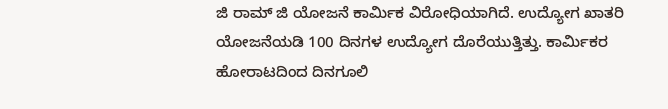ಜಿ ರಾಮ್ ಜಿ ಯೋಜನೆ ಕಾರ್ಮಿಕ ವಿರೋಧಿಯಾಗಿದೆ. ಉದ್ಯೋಗ ಖಾತರಿ ಯೋಜನೆಯಡಿ 100 ದಿನಗಳ ಉದ್ಯೋಗ ದೊರೆಯುತ್ತಿತ್ತು. ಕಾರ್ಮಿಕರ ಹೋರಾಟದಿಂದ ದಿನಗೂಲಿ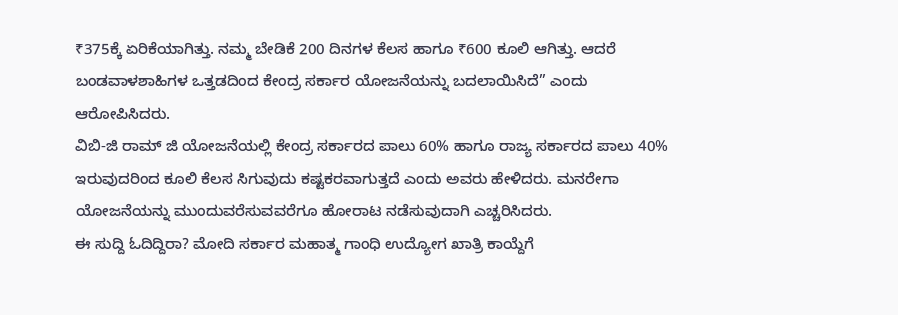₹375ಕ್ಕೆ ಏರಿಕೆಯಾಗಿತ್ತು. ನಮ್ಮ ಬೇಡಿಕೆ 200 ದಿನಗಳ ಕೆಲಸ ಹಾಗೂ ₹600 ಕೂಲಿ ಆಗಿತ್ತು. ಆದರೆ ಬಂಡವಾಳಶಾಹಿಗಳ ಒತ್ತಡದಿಂದ ಕೇಂದ್ರ ಸರ್ಕಾರ ಯೋಜನೆಯನ್ನು ಬದಲಾಯಿಸಿದೆ” ಎಂದು ಆರೋಪಿಸಿದರು.
ವಿಬಿ-ಜಿ ರಾಮ್ ಜಿ ಯೋಜನೆಯಲ್ಲಿ ಕೇಂದ್ರ ಸರ್ಕಾರದ ಪಾಲು 60% ಹಾಗೂ ರಾಜ್ಯ ಸರ್ಕಾರದ ಪಾಲು 40% ಇರುವುದರಿಂದ ಕೂಲಿ ಕೆಲಸ ಸಿಗುವುದು ಕಷ್ಟಕರವಾಗುತ್ತದೆ ಎಂದು ಅವರು ಹೇಳಿದರು. ಮನರೇಗಾ ಯೋಜನೆಯನ್ನು ಮುಂದುವರೆಸುವವರೆಗೂ ಹೋರಾಟ ನಡೆಸುವುದಾಗಿ ಎಚ್ಚರಿಸಿದರು.
ಈ ಸುದ್ದಿ ಓದಿದ್ದಿರಾ? ಮೋದಿ ಸರ್ಕಾರ ಮಹಾತ್ಮ ಗಾಂಧಿ ಉದ್ಯೋಗ ಖಾತ್ರಿ ಕಾಯ್ದೆಗೆ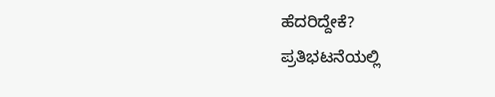ಹೆದರಿದ್ದೇಕೆ?
ಪ್ರತಿಭಟನೆಯಲ್ಲಿ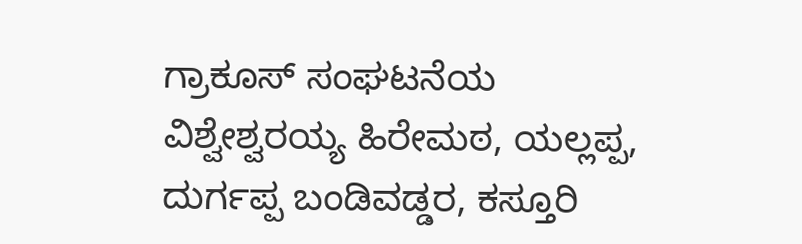ಗ್ರಾಕೂಸ್ ಸಂಘಟನೆಯ ವಿಶ್ವೇಶ್ವರಯ್ಯ ಹಿರೇಮಠ, ಯಲ್ಲಪ್ಪ, ದುರ್ಗಪ್ಪ ಬಂಡಿವಡ್ಡರ, ಕಸ್ತೂರಿ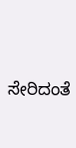ಸೇರಿದಂತೆ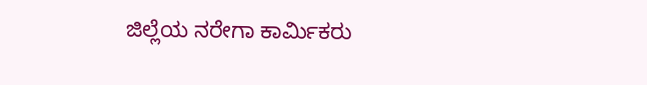ಜಿಲ್ಲೆಯ ನರೇಗಾ ಕಾರ್ಮಿಕರು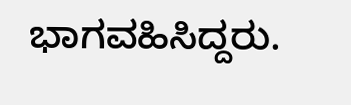ಭಾಗವಹಿಸಿದ್ದರು.